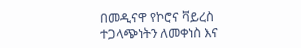በመዲናዋ የኮሮና ቫይረስ ተጋላጭነትን ለመቀነስ እና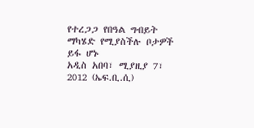የተረጋጋ የበዓል ግብይት ማካሄድ የሚያስችሉ ቦታዎች ይፋ ሆኑ
አዲስ አበባ፣ ሚያዚያ 7፣ 2012 (ኤፍ.ቢ.ሲ)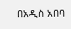በአዲስ አበባ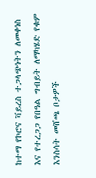ከተማ የኮሮና ቫይረስ ተጋላጭነትን ለመቀነስ እና የተረጋጋ የበዓል ግብይት ለማካሄድ የቁም እንስሳት መሸጫ ቦታዎች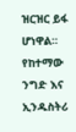ዝርዝር ይፋ ሆነዋል።
የከተማው ንግድ እና ኢንዱስትሪ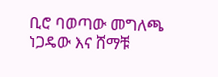ቢሮ ባወጣው መግለጫ ነጋዴው እና ሸማቹ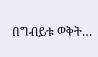በግብይቱ ወቅት…